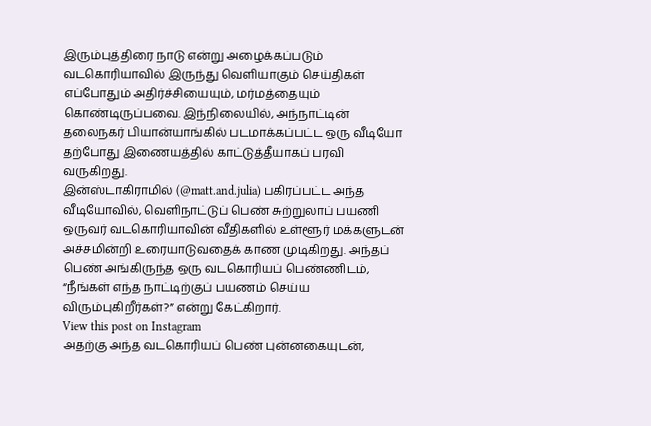இரும்புத்திரை நாடு என்று அழைக்கப்படும் வடகொரியாவில் இருந்து வெளியாகும் செய்திகள் எப்போதும் அதிர்ச்சியையும், மர்மத்தையும் கொண்டிருப்பவை. இந்நிலையில், அந்நாட்டின் தலைநகர் பியான்யாங்கில் படமாக்கப்பட்ட ஒரு வீடியோ தற்போது இணையத்தில் காட்டுத்தீயாகப் பரவி வருகிறது.
இன்ஸ்டாகிராமில் (@matt.and.julia) பகிரப்பட்ட அந்த வீடியோவில், வெளிநாட்டுப் பெண் சுற்றுலாப் பயணி ஒருவர் வடகொரியாவின் வீதிகளில் உள்ளூர் மக்களுடன் அச்சமின்றி உரையாடுவதைக் காண முடிகிறது. அந்தப் பெண் அங்கிருந்த ஒரு வடகொரியப் பெண்ணிடம், “நீங்கள் எந்த நாட்டிற்குப் பயணம் செய்ய விரும்புகிறீர்கள்?” என்று கேட்கிறார்.
View this post on Instagram
அதற்கு அந்த வடகொரியப் பெண் புன்னகையுடன்,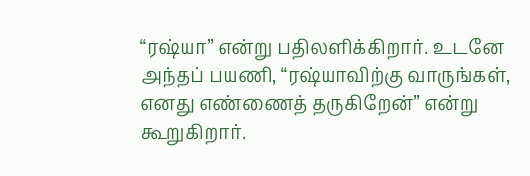“ரஷ்யா” என்று பதிலளிக்கிறார். உடனே அந்தப் பயணி, “ரஷ்யாவிற்கு வாருங்கள், எனது எண்ணைத் தருகிறேன்” என்று கூறுகிறார்.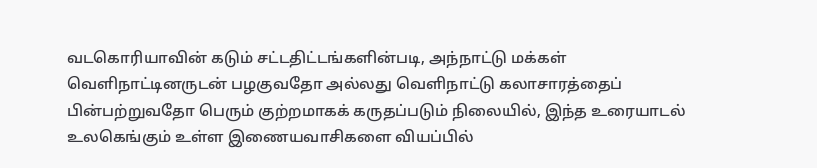வடகொரியாவின் கடும் சட்டதிட்டங்களின்படி, அந்நாட்டு மக்கள் வெளிநாட்டினருடன் பழகுவதோ அல்லது வெளிநாட்டு கலாசாரத்தைப் பின்பற்றுவதோ பெரும் குற்றமாகக் கருதப்படும் நிலையில், இந்த உரையாடல் உலகெங்கும் உள்ள இணையவாசிகளை வியப்பில்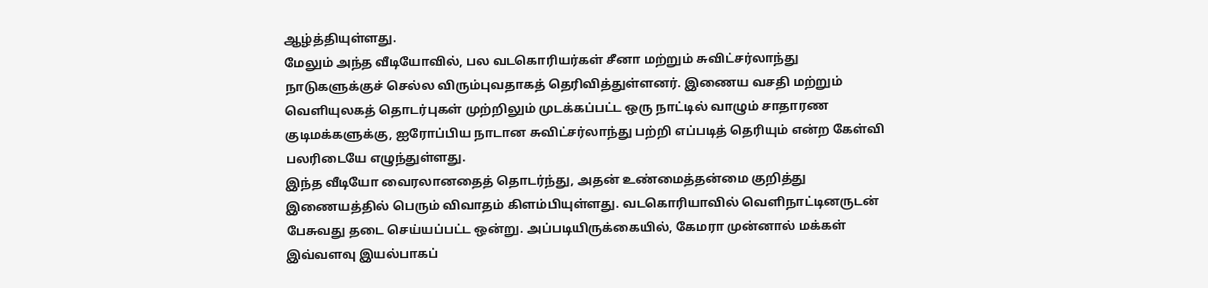ஆழ்த்தியுள்ளது.
மேலும் அந்த வீடியோவில், பல வடகொரியர்கள் சீனா மற்றும் சுவிட்சர்லாந்து நாடுகளுக்குச் செல்ல விரும்புவதாகத் தெரிவித்துள்ளனர். இணைய வசதி மற்றும் வெளியுலகத் தொடர்புகள் முற்றிலும் முடக்கப்பட்ட ஒரு நாட்டில் வாழும் சாதாரண குடிமக்களுக்கு, ஐரோப்பிய நாடான சுவிட்சர்லாந்து பற்றி எப்படித் தெரியும் என்ற கேள்வி பலரிடையே எழுந்துள்ளது.
இந்த வீடியோ வைரலானதைத் தொடர்ந்து, அதன் உண்மைத்தன்மை குறித்து இணையத்தில் பெரும் விவாதம் கிளம்பியுள்ளது. வடகொரியாவில் வெளிநாட்டினருடன் பேசுவது தடை செய்யப்பட்ட ஒன்று. அப்படியிருக்கையில், கேமரா முன்னால் மக்கள் இவ்வளவு இயல்பாகப்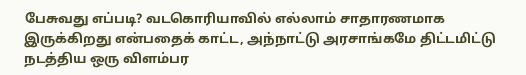பேசுவது எப்படி? வடகொரியாவில் எல்லாம் சாதாரணமாக இருக்கிறது என்பதைக் காட்ட, அந்நாட்டு அரசாங்கமே திட்டமிட்டு நடத்திய ஒரு விளம்பர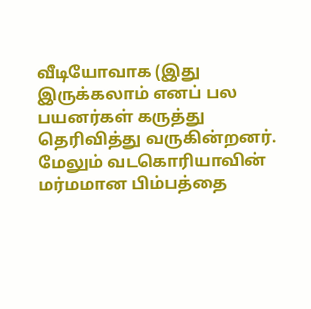வீடியோவாக (இது இருக்கலாம் எனப் பல பயனர்கள் கருத்து தெரிவித்து வருகின்றனர்.
மேலும் வடகொரியாவின் மர்மமான பிம்பத்தை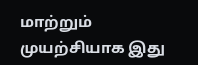மாற்றும் முயற்சியாக இது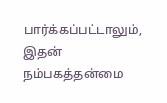பார்க்கப்பட்டாலும், இதன் நம்பகத்தன்மை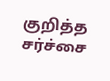குறித்த சர்ச்சை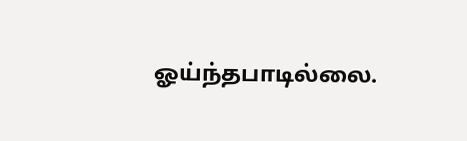ஓய்ந்தபாடில்லை.